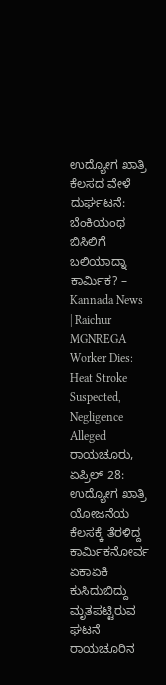ಉದ್ಯೋಗ ಖಾತ್ರಿ ಕೆಲಸದ ವೇಳೆ ದುರ್ಘಟನೆ: ಬೆಂಕಿಯಂಥ ಬಿಸಿಲಿಗೆ ಬಲಿಯಾದ್ನಾ ಕಾರ್ಮಿಕ? – Kannada News | Raichur MGNREGA Worker Dies: Heat Stroke Suspected, Negligence Alleged
ರಾಯಚೂರು, ಏಪ್ರಿಲ್ 28: ಉದ್ಯೋಗ ಖಾತ್ರಿ ಯೋಜನೆಯ ಕೆಲಸಕ್ಕೆ ತೆರಳಿದ್ದ ಕಾರ್ಮಿಕನೋರ್ವ ಏಕಾಏಕಿ ಕುಸಿದುಬಿದ್ದು ಮೃತಪಟ್ಟಿರುವ ಘಟನೆ ರಾಯಚೂರಿನ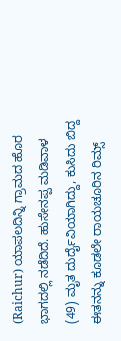(Raichur) ಯಾಪಲದಿನ್ನಿ ಗ್ರಾಮದ ಹೊರ ಭಾಗದಲ್ಲಿ ನಡೆದಿದೆ. ಹುಸೇನಪ್ಪ ಮಡಿವಾಳ (49) ಮೃತ ದುರ್ದೈವಿಯಾಗಿದ್ದು, ಕುಸಿದು ಬಿದ್ದ ಈತನನ್ನು ಕೂಡಲೇ ರಾಯಚೂರಿನ ರಿಮ್ಸ್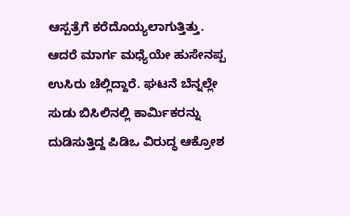ಆಸ್ಪತ್ರೆಗೆ ಕರೆದೊಯ್ಯಲಾಗುತ್ತಿತ್ತು. ಆದರೆ ಮಾರ್ಗ ಮಧ್ಯೆಯೇ ಹುಸೇನಪ್ಪ ಉಸಿರು ಚೆಲ್ಲಿದ್ದಾರೆ. ಘಟನೆ ಬೆನ್ನಲ್ಲೇ ಸುಡು ಬಿಸಿಲಿನಲ್ಲಿ ಕಾರ್ಮಿಕರನ್ನು ದುಡಿಸುತ್ತಿದ್ದ ಪಿಡಿಒ ವಿರುದ್ಧ ಆಕ್ರೋಶ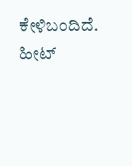ಕೇಳಿಬಂದಿದೆ. ಹೀಟ್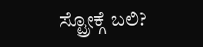ಸ್ಟ್ರೋಕ್ಗೆ ಬಲಿ?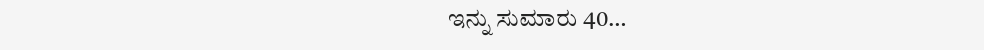ಇನ್ನು ಸುಮಾರು 40…